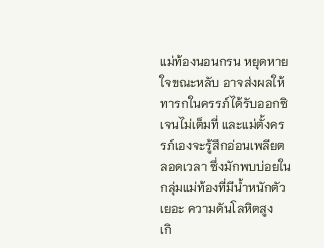แม่ท้องนอนกรน หยุดหายใจขณะหลับ อาจส่งผลให้ทารกในครรภ์ได้รับออกซิเจนไม่เต็มที่ และแม่ตั้งครรภ์เองจะรู้สึกอ่อนเพลียตลอดเวลา ซึ่งมักพบบ่อยในกลุ่มแม่ท้องที่มีน้ำหนักตัวเยอะ ความดันโลหิตสูง
เกิ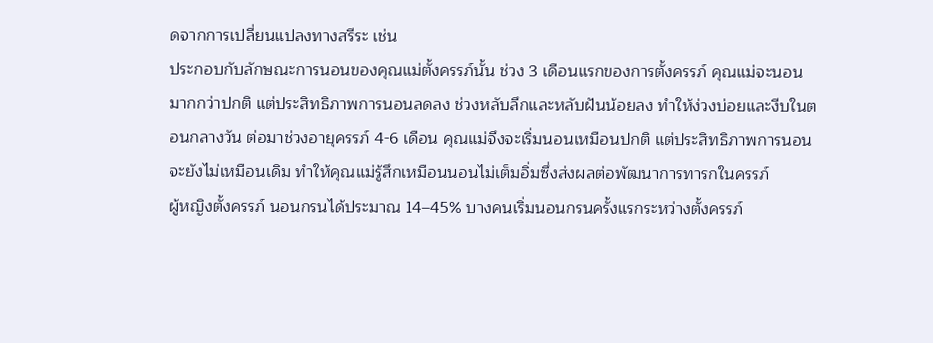ดจากการเปลี่ยนแปลงทางสรีระ เช่น
ประกอบกับลักษณะการนอนของคุณแม่ตั้งครรภ์นั้น ช่วง 3 เดือนแรกของการตั้งครรภ์ คุณแม่จะนอนมากกว่าปกติ แต่ประสิทธิภาพการนอนลดลง ช่วงหลับลึกและหลับฝันน้อยลง ทำให้ง่วงบ่อยและงีบในตอนกลางวัน ต่อมาช่วงอายุครรภ์ 4-6 เดือน คุณแม่จึงจะเริ่มนอนเหมือนปกติ แต่ประสิทธิภาพการนอนจะยังไม่เหมือนเดิม ทำให้คุณแม่รู้สึกเหมือนนอนไม่เต็มอิ่มซึ่งส่งผลต่อพัฒนาการทารกในครรภ์
ผู้หญิงตั้งครรภ์ นอนกรนได้ประมาณ 14–45% บางคนเริ่มนอนกรนครั้งแรกระหว่างตั้งครรภ์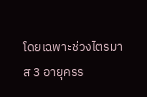โดยเฉพาะช่วงไตรมาส 3 อายุครร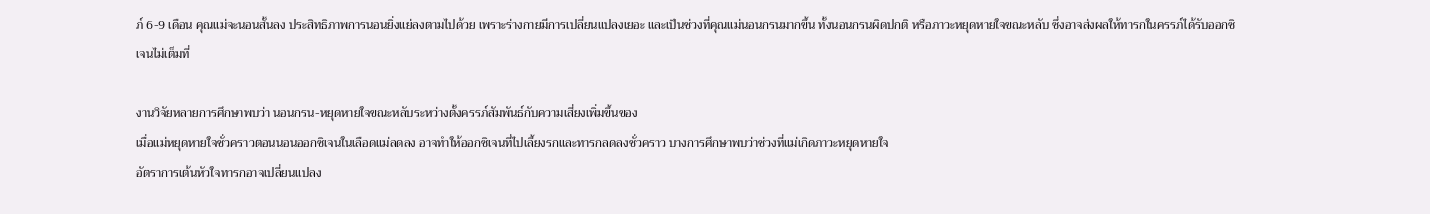ภ์ 6-9 เดือน คุณแม่จะนอนสั้นลง ประสิทธิภาพการนอนยิ่งแย่ลงตามไปด้วย เพราะร่างกายมีการเปลี่ยนแปลงเยอะ และเป็นช่วงที่คุณแม่นอนกรนมากขึ้น ทั้งนอนกรนผิดปกติ หรือภาวะหยุดหายใจขณะหลับ ซึ่งอาจส่งผลให้ทารกในครรภ์ได้รับออกซิเจนไม่เต็มที่

งานวิจัยหลายการศึกษาพบว่า นอนกรน-หยุดหายใจขณะหลับระหว่างตั้งครรภ์สัมพันธ์กับความเสี่ยงเพิ่มขึ้นของ
เมื่อแม่หยุดหายใจชั่วคราวตอนนอนออกซิเจนในเลือดแม่ลดลง อาจทำให้ออกซิเจนที่ไปเลี้ยงรกและทารกลดลงชั่วคราว บางการศึกษาพบว่าช่วงที่แม่เกิดภาวะหยุดหายใจ
อัตราการเต้นหัวใจทารกอาจเปลี่ยนแปลง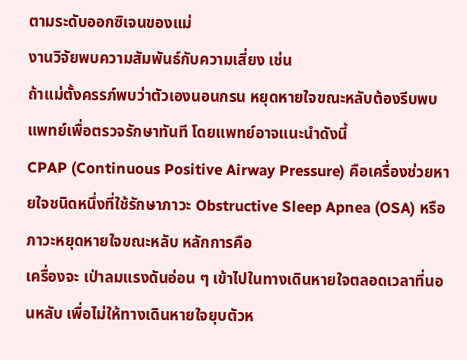ตามระดับออกซิเจนของแม่
งานวิจัยพบความสัมพันธ์กับความเสี่ยง เช่น
ถ้าแม่ตั้งครรภ์พบว่าตัวเองนอนกรน หยุดหายใจขณะหลับต้องรีบพบแพทย์เพื่อตรวจรักษาทันที โดยแพทย์อาจแนะนำดังนี้
CPAP (Continuous Positive Airway Pressure) คือเครื่องช่วยหายใจชนิดหนึ่งที่ใช้รักษาภาวะ Obstructive Sleep Apnea (OSA) หรือ ภาวะหยุดหายใจขณะหลับ หลักการคือ
เครื่องจะ เป่าลมแรงดันอ่อน ๆ เข้าไปในทางเดินหายใจตลอดเวลาที่นอนหลับ เพื่อไม่ให้ทางเดินหายใจยุบตัวห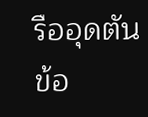รืออุดตัน
ข้อ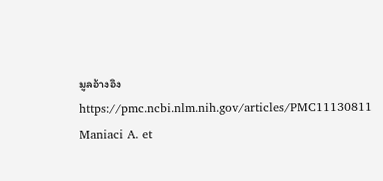มูลอ้างอิง
https://pmc.ncbi.nlm.nih.gov/articles/PMC11130811
Maniaci A. et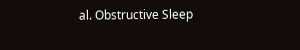al. Obstructive Sleep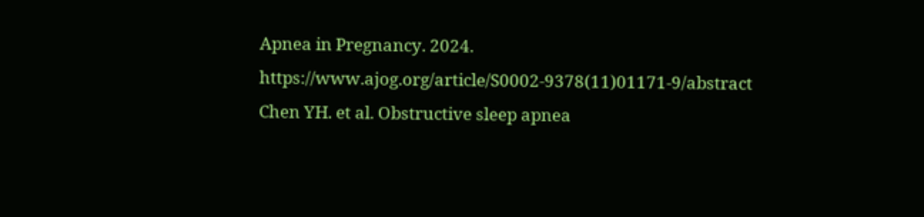Apnea in Pregnancy. 2024.
https://www.ajog.org/article/S0002-9378(11)01171-9/abstract
Chen YH. et al. Obstructive sleep apnea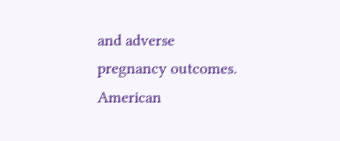and adverse pregnancy outcomes. American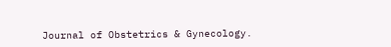Journal of Obstetrics & Gynecology.